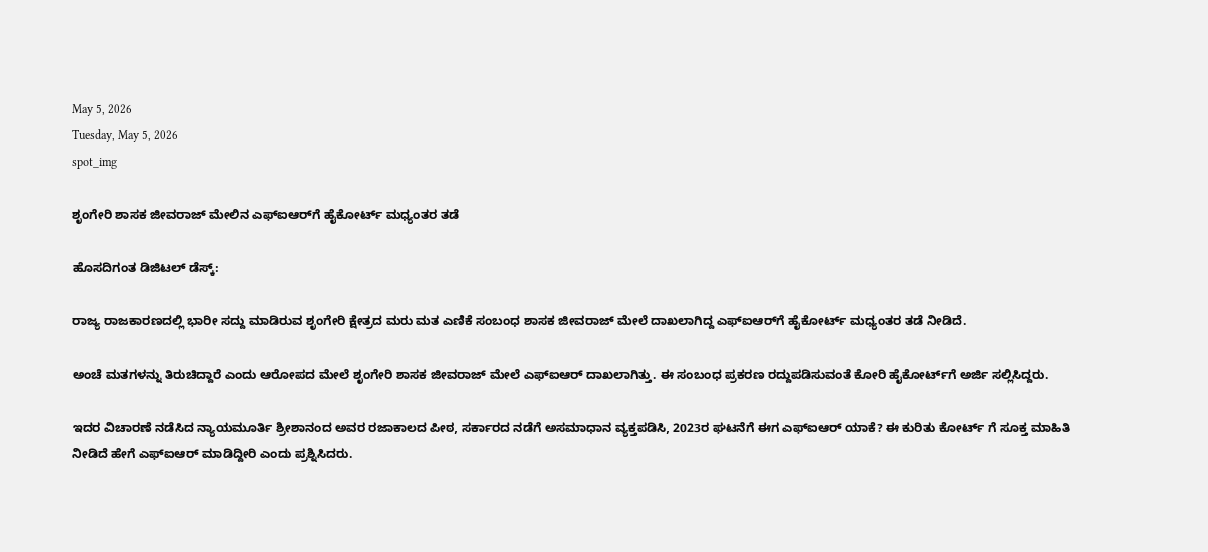May 5, 2026
Tuesday, May 5, 2026
spot_img

ಶೃಂಗೇರಿ ಶಾಸಕ ಜೀವರಾಜ್ ಮೇಲಿನ ಎಫ್ಐಆರ್‌ಗೆ ಹೈಕೋರ್ಟ್ ಮಧ್ಯಂತರ ತಡೆ

ಹೊಸದಿಗಂತ ಡಿಜಿಟಲ್ ಡೆಸ್ಕ್:

ರಾಜ್ಯ ರಾಜಕಾರಣದಲ್ಲಿ ಭಾರೀ ಸದ್ದು ಮಾಡಿರುವ ಶೃಂಗೇರಿ ಕ್ಷೇತ್ರದ ಮರು ಮತ ಎಣಿಕೆ ಸಂಬಂಧ ಶಾಸಕ ಜೀವರಾಜ್ ಮೇಲೆ ದಾಖಲಾಗಿದ್ದ ಎಫ್ಐಆರ್‌ಗೆ ಹೈಕೋರ್ಟ್ ಮಧ್ಯಂತರ ತಡೆ ನೀಡಿದೆ.

ಅಂಚೆ ಮತಗಳನ್ನು ತಿರುಚಿದ್ದಾರೆ ಎಂದು ಆರೋಪದ ಮೇಲೆ ಶೃಂಗೇರಿ ಶಾಸಕ ಜೀವರಾಜ್ ಮೇಲೆ ಎಫ್ಐಆರ್‌ ದಾಖಲಾಗಿತ್ತು. ಈ ಸಂಬಂಧ ಪ್ರಕರಣ ರದ್ದುಪಡಿಸುವಂತೆ ಕೋರಿ ಹೈಕೋರ್ಟ್‌ಗೆ ಅರ್ಜಿ ಸಲ್ಲಿಸಿದ್ದರು.

ಇದರ ವಿಚಾರಣೆ ನಡೆಸಿದ ನ್ಯಾಯಮೂರ್ತಿ ಶ್ರೀಶಾನಂದ ಅವರ ರಜಾಕಾಲದ ಪೀಠ, ಸರ್ಕಾರದ ನಡೆಗೆ ಅಸಮಾಧಾನ ವ್ಯಕ್ತಪಡಿಸಿ, 2023ರ ಘಟನೆಗೆ ಈಗ ಎಫ್ಐಆರ್‌ ಯಾಕೆ? ಈ ಕುರಿತು ಕೋರ್ಟ್ ಗೆ ಸೂಕ್ತ ಮಾಹಿತಿ ನೀಡಿದೆ ಹೇಗೆ ಎಫ್ಐಆರ್‌ ಮಾಡಿದ್ದೀರಿ ಎಂದು ಪ್ರಶ್ನಿಸಿದರು.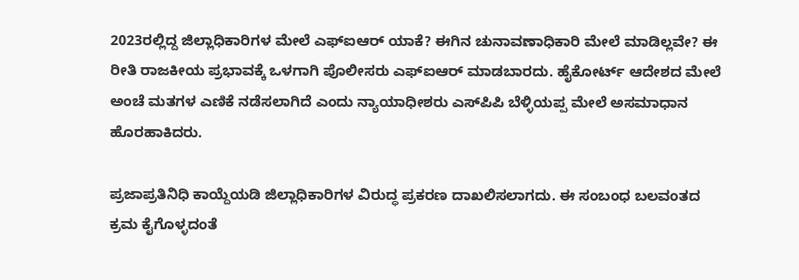2023ರಲ್ಲಿದ್ದ ಜಿಲ್ಲಾಧಿಕಾರಿಗಳ ಮೇಲೆ ಎಫ್ಐಆರ್‌ ಯಾಕೆ? ಈಗಿನ ಚುನಾವಣಾಧಿಕಾರಿ ಮೇಲೆ ಮಾಡಿಲ್ಲವೇ? ಈ ರೀತಿ ರಾಜಕೀಯ ಪ್ರಭಾವಕ್ಕೆ ಒಳಗಾಗಿ ಪೊಲೀಸರು ಎಫ್ಐಆರ್‌ ಮಾಡಬಾರದು. ಹೈಕೋರ್ಟ್ ಆದೇಶದ ಮೇಲೆ ಅಂಚೆ ಮತಗಳ ಎಣಿಕೆ ನಡೆಸಲಾಗಿದೆ ಎಂದು ನ್ಯಾಯಾಧೀಶರು ಎಸ್‌ಪಿಪಿ ಬೆಳ್ಳಿಯಪ್ಪ ಮೇಲೆ ಅಸಮಾಧಾನ ಹೊರಹಾಕಿದರು.

ಪ್ರಜಾಪ್ರತಿನಿಧಿ ಕಾಯ್ದೆಯಡಿ ಜಿಲ್ಲಾಧಿಕಾರಿಗಳ ವಿರುದ್ಧ ಪ್ರಕರಣ ದಾಖಲಿಸಲಾಗದು. ಈ ಸಂಬಂಧ ಬಲವಂತದ ಕ್ರಮ ಕೈಗೊಳ್ಳದಂತೆ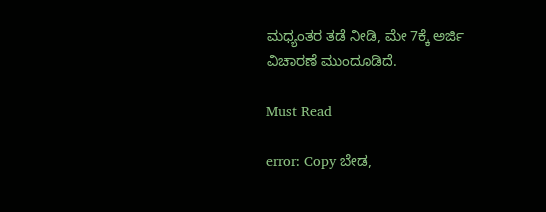ಮಧ್ಯಂತರ ತಡೆ ನೀಡಿ, ಮೇ 7ಕ್ಕೆ ಅರ್ಜಿ ವಿಚಾರಣೆ ಮುಂದೂಡಿದೆ.

Must Read

error: Copy ಬೇಡ,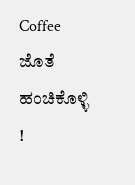Coffee ಜೊತೆ ಹಂಚಿಕೊಳ್ಳಿ !